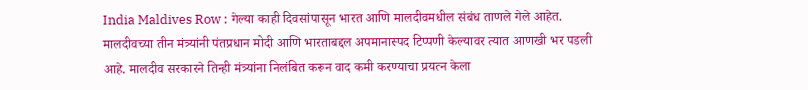India Maldives Row : गेल्या काही दिवसांपासून भारत आणि मालदीवमधील संबंध ताणले गेले आहेत. मालदीवच्या तीन मंत्र्यांनी पंतप्रधान मोदी आणि भारताबद्दल अपमानास्पद टिप्पणी केल्यावर त्यात आणखी भर पडली आहे. मालदीव सरकारने तिन्ही मंत्र्यांना निलंबित करून वाद कमी करण्याचा प्रयत्न केला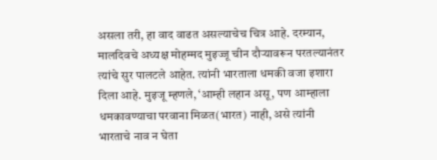असला तरी, हा वाद वाढत असल्याचेच चित्र आहे. दरम्यान, मालदिवचे अध्यक्ष मोहम्मद मुइज्जू चीन दौऱ्यावरून परतल्यानंतर त्यांचे सुर पालटले आहेत. त्यांनी भारताला धमकी वजा इशारा दिला आहे. मुइजू म्हणले, ‘आम्ही लहान असू, पण आम्हाला धमकावण्याचा परवाना मिळत(भारत) नाही, असे त्यांनी भारताचे नाव न घेता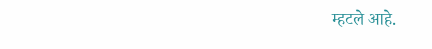म्हटले आहे.